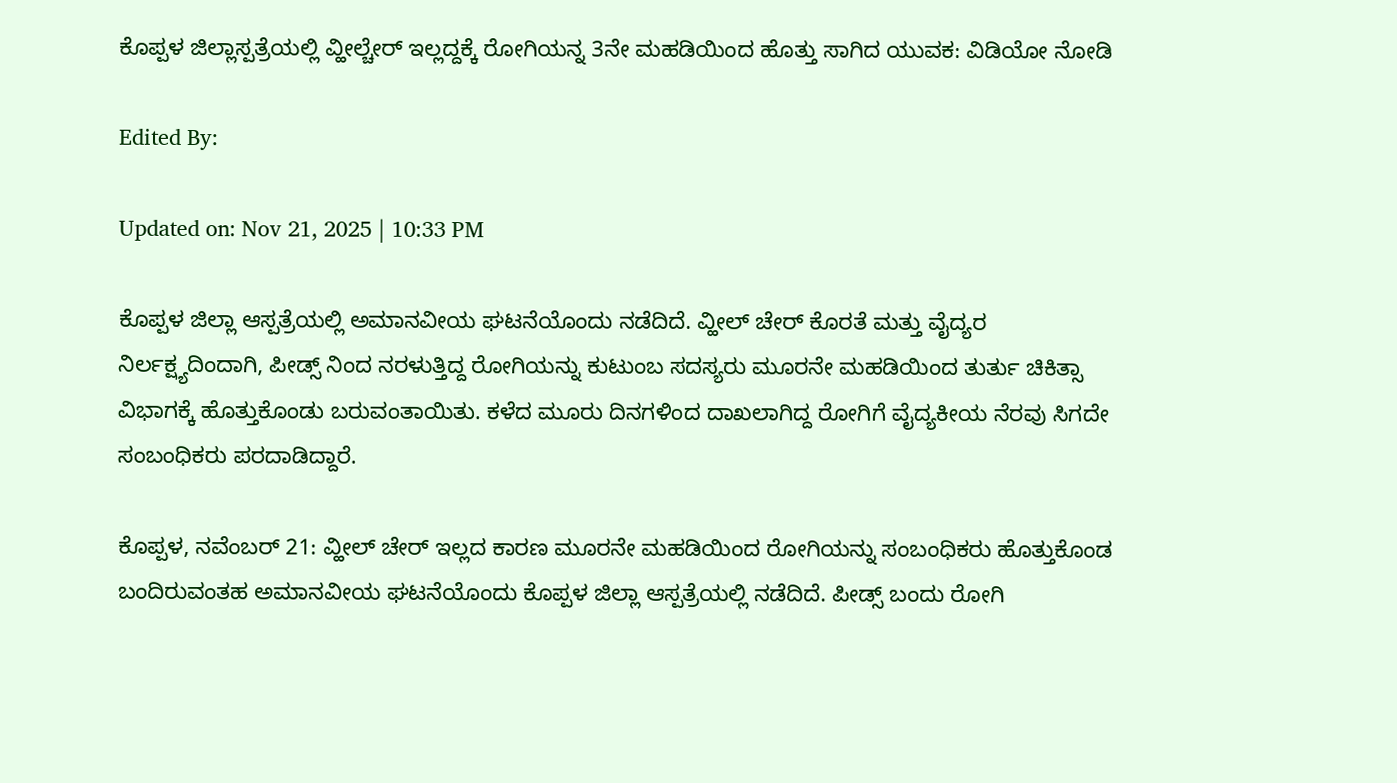ಕೊಪ್ಪಳ ಜಿಲ್ಲಾಸ್ಪತ್ರೆಯಲ್ಲಿ ವ್ಹೀಲ್ಚೇರ್ ಇಲ್ಲದ್ದಕ್ಕೆ ರೋಗಿಯನ್ನ 3ನೇ ಮಹಡಿಯಿಂದ ಹೊತ್ತು ಸಾಗಿದ ಯುವಕ: ವಿಡಿಯೋ ನೋಡಿ

Edited By:

Updated on: Nov 21, 2025 | 10:33 PM

ಕೊಪ್ಪಳ ಜಿಲ್ಲಾ ಆಸ್ಪತ್ರೆಯಲ್ಲಿ ಅಮಾನವೀಯ ಘಟನೆಯೊಂದು ನಡೆದಿದೆ. ವ್ಹೀಲ್ ಚೇರ್ ಕೊರತೆ ಮತ್ತು ವೈದ್ಯರ ನಿರ್ಲಕ್ಷ್ಯದಿಂದಾಗಿ, ಪೀಡ್ಸ್ ನಿಂದ ನರಳುತ್ತಿದ್ದ ರೋಗಿಯನ್ನು ಕುಟುಂಬ ಸದಸ್ಯರು ಮೂರನೇ ಮಹಡಿಯಿಂದ ತುರ್ತು ಚಿಕಿತ್ಸಾ ವಿಭಾಗಕ್ಕೆ ಹೊತ್ತುಕೊಂಡು ಬರುವಂತಾಯಿತು. ಕಳೆದ ಮೂರು ದಿನಗಳಿಂದ ದಾಖಲಾಗಿದ್ದ ರೋಗಿಗೆ ವೈದ್ಯಕೀಯ ನೆರವು ಸಿಗದೇ ಸಂಬಂಧಿಕರು ಪರದಾಡಿದ್ದಾರೆ.

ಕೊಪ್ಪಳ, ನವೆಂಬರ್ 21: ವ್ಹೀಲ್ ಚೇರ್ ಇಲ್ಲದ ಕಾರಣ ಮೂರನೇ ಮಹಡಿಯಿಂದ ರೋಗಿಯನ್ನು ಸಂಬಂಧಿಕರು ಹೊತ್ತುಕೊಂಡ ಬಂದಿರುವಂತಹ ಅಮಾನವೀಯ ಘಟನೆಯೊಂದು ಕೊಪ್ಪಳ ಜಿಲ್ಲಾ ಆಸ್ಪತ್ರೆಯಲ್ಲಿ ನಡೆದಿದೆ. ಪೀಡ್ಸ್ ಬಂದು ರೋಗಿ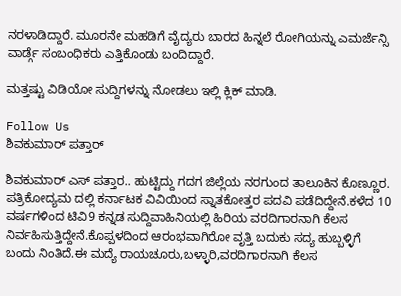ನರಳಾಡಿದ್ದಾರೆ. ಮೂರನೇ ಮಹಡಿಗೆ ವೈದ್ಯರು ಬಾರದ ಹಿನ್ನಲೆ ರೋಗಿಯನ್ನು ಎಮರ್ಜೆನ್ಸಿ ವಾರ್ಡ್ಗೆ ಸಂಬಂಧಿಕರು ಎತ್ತಿಕೊಂಡು ಬಂದಿದ್ದಾರೆ.

ಮತ್ತಷ್ಟು ವಿಡಿಯೋ ಸುದ್ದಿಗಳನ್ನು ನೋಡಲು ಇಲ್ಲಿ ಕ್ಲಿಕ್ ಮಾಡಿ.

Follow Us
ಶಿವಕುಮಾರ್ ಪತ್ತಾರ್

ಶಿವಕುಮಾರ್ ಎಸ್ ಪತ್ತಾರ.. ಹುಟ್ಟಿದ್ದು ಗದಗ ಜಿಲ್ಲೆಯ ನರಗುಂದ ತಾಲೂಕಿನ ಕೊಣ್ಣೂರ. ಪತ್ರಿಕೋದ್ಯಮ ದಲ್ಲಿ ಕರ್ನಾಟಕ ವಿವಿಯಿಂದ ಸ್ನಾತಕೋತ್ತರ ಪದವಿ ಪಡೆದಿದ್ದೇನೆ.ಕಳೆದ 10 ವರ್ಷಗಳಿಂದ ಟಿವಿ9 ಕನ್ನಡ ಸುದ್ದಿವಾಹಿನಿಯಲ್ಲಿ ಹಿರಿಯ ವರದಿಗಾರನಾಗಿ ಕೆಲಸ ನಿರ್ವಹಿಸುತ್ತಿದ್ದೇನೆ.ಕೊಪ್ಪಳದಿಂದ ಆರಂಭವಾಗಿರೋ ವೃತ್ತಿ ಬದುಕು ‌ಸದ್ಯ ಹುಬ್ಬಳ್ಳಿಗೆ ಬಂದು ನಿಂತಿದೆ.ಈ ಮದ್ಯೆ ರಾಯಚೂರು,ಬಳ್ಳಾರಿ,ವರದಿಗಾರನಾಗಿ ಕೆಲಸ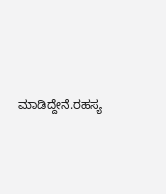ಮಾಡಿದ್ದೇನೆ.ರಹಸ್ಯ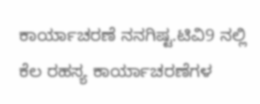ಕಾರ್ಯಾಚರಣೆ ನನಗಿಷ್ಟ.ಟಿವಿ9 ನಲ್ಲಿ ಕೆಲ ರಹಸ್ಯ ಕಾರ್ಯಾಚರಣೆಗಳ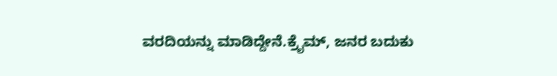ವರದಿಯನ್ನು ಮಾಡಿದ್ದೇನೆ.ಕ್ರೈಮ್, ಜನರ ಬದುಕು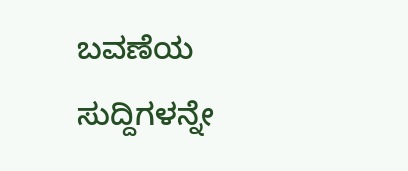ಬವಣೆಯ ಸುದ್ದಿಗಳನ್ನೇ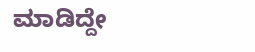ಮಾಡಿದ್ದೇ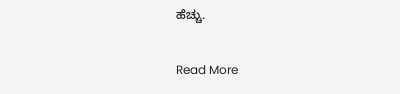ಹೆಚ್ಚು.

Read More